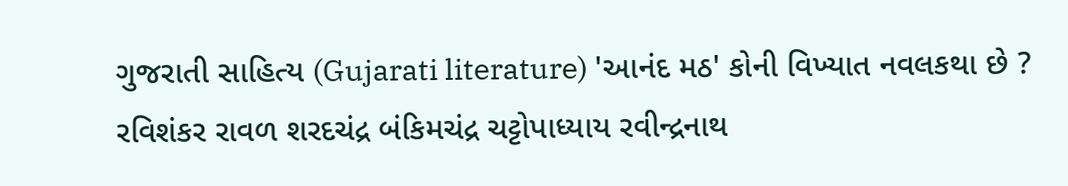ગુજરાતી સાહિત્ય (Gujarati literature) 'આનંદ મઠ' કોની વિખ્યાત નવલકથા છે ? રવિશંકર રાવળ શરદચંદ્ર બંકિમચંદ્ર ચટ્ટોપાધ્યાય રવીન્દ્રનાથ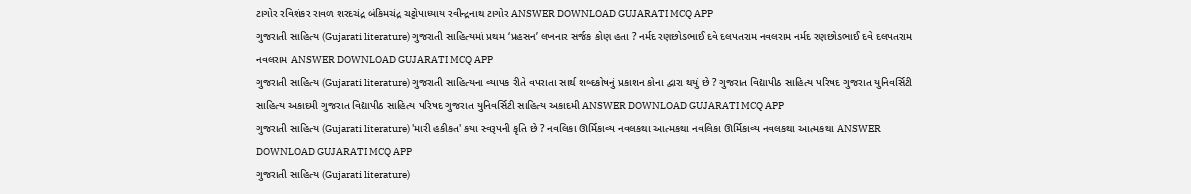ટાગોર રવિશંકર રાવળ શરદચંદ્ર બંકિમચંદ્ર ચટ્ટોપાધ્યાય રવીન્દ્રનાથ ટાગોર ANSWER DOWNLOAD GUJARATI MCQ APP
ગુજરાતી સાહિત્ય (Gujarati literature) ગુજરાતી સાહિત્યમાં પ્રથમ ‘પ્રહસન’ લખનાર સર્જક કોણ હતા ? નર્મદ રણછોડભાઈ દવે દલપતરામ નવલરામ નર્મદ રણછોડભાઈ દવે દલપતરામ નવલરામ ANSWER DOWNLOAD GUJARATI MCQ APP
ગુજરાતી સાહિત્ય (Gujarati literature) ગુજરાતી સાહિત્યના વ્યાપક રીતે વપરાતા સાર્થ શબ્દકોષનું પ્રકાશન કોના દ્વારા થયું છે ? ગુજરાત વિદ્યાપીઠ સાહિત્ય પરિષદ ગુજરાત યુનિવર્સિટી સાહિત્ય અકાદમી ગુજરાત વિદ્યાપીઠ સાહિત્ય પરિષદ ગુજરાત યુનિવર્સિટી સાહિત્ય અકાદમી ANSWER DOWNLOAD GUJARATI MCQ APP
ગુજરાતી સાહિત્ય (Gujarati literature) 'મારી હકીકત' કયા સ્વરૂપની કૃતિ છે ? નવલિકા ઊર્મિકાવ્ય નવલકથા આત્મકથા નવલિકા ઊર્મિકાવ્ય નવલકથા આત્મકથા ANSWER DOWNLOAD GUJARATI MCQ APP
ગુજરાતી સાહિત્ય (Gujarati literature)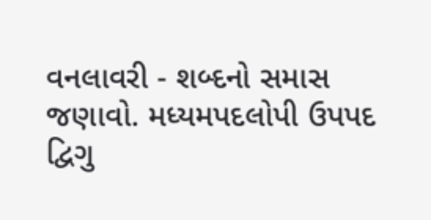વનલાવરી - શબ્દનો સમાસ જણાવો. મધ્યમપદલોપી ઉપપદ દ્વિગુ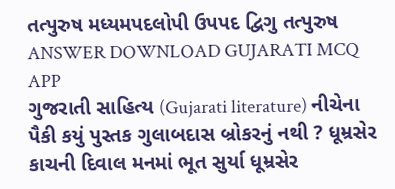તત્પુરુષ મધ્યમપદલોપી ઉપપદ દ્વિગુ તત્પુરુષ ANSWER DOWNLOAD GUJARATI MCQ APP
ગુજરાતી સાહિત્ય (Gujarati literature) નીચેના પૈકી કયું પુસ્તક ગુલાબદાસ બ્રોકરનું નથી ? ધૂમ્રસેર કાચની દિવાલ મનમાં ભૂત સુર્યા ધૂમ્રસેર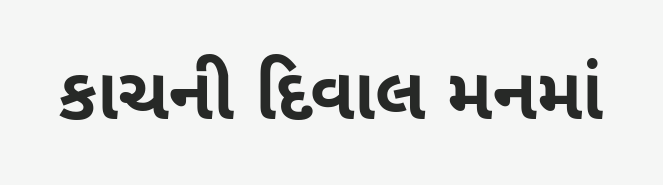કાચની દિવાલ મનમાં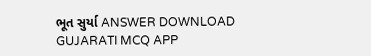ભૂત સુર્યા ANSWER DOWNLOAD GUJARATI MCQ APP